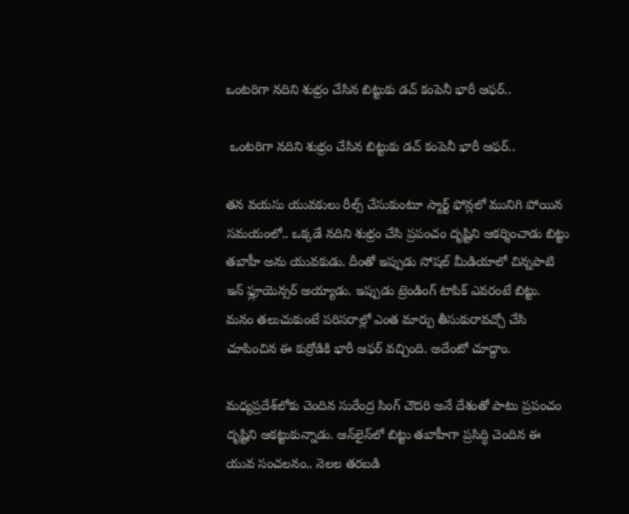ఒంటరిగా నదిని శుభ్రం చేసిన బిట్టుకు డచ్ కంపెనీ భారీ ఆఫర్..

 ఒంటరిగా నదిని శుభ్రం చేసిన బిట్టుకు డచ్ కంపెనీ భారీ ఆఫర్..

తన వయసు యువకులు రీల్స్ చేసుకుంటూ స్మార్ట్ ఫోన్లలో మునిగి పోయిన సమయంలో.. ఒక్కడే నదిని శుభ్రం చేసి ప్రపంచం దృష్టిని ఆకర్శించాడు బిట్టు తబాహీ అను యువకుడు. దీంతో ఇప్పుడు సోషల్ మీడియాలో చిన్నపాటి ఇన్ ఫ్లూయెన్సర్ అయ్యాడు. ఇప్పుడు ట్రెండింగ్ టాపిక్ ఎవరంటే బిట్టు. మనం తలుచుకుంటే పరిసరాల్లో ఎంత మార్పు తీసుకురావచ్చో చేసి చూపించిన ఈ కుర్రోడికి భారీ ఆఫర్ వచ్చింది. అదేంటో చూద్దాం.

మధ్యప్రదేశ్‌లోకు చెందిన సురేంద్ర సింగ్ చౌదరి అనే దేశంతో పాటు ప్రపంచం దృష్టిని ఆకట్టుకున్నాడు. ఆన్‌లైన్‌లో బిట్టు తబాహీగా ప్రసిద్ధి చెందిన ఈ యువ సంచలనం.. నెలల తరబడి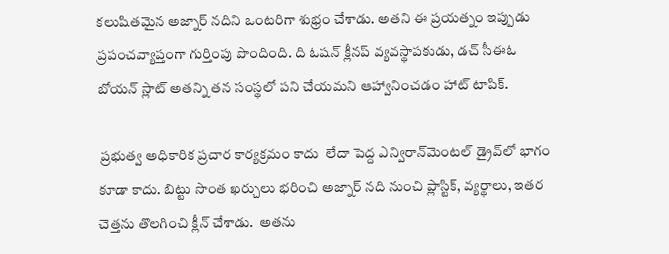కలుషితమైన అజ్నార్ నదిని ఒంటరిగా శుభ్రం చేశాడు. అతని ఈ ప్రయత్నం ఇప్పుడు ప్రపంచవ్యాప్తంగా గుర్తింపు పొందింది. ది ఓషన్ క్లీనప్ వ్యవస్థాపకుడు, డచ్ సీఈఓ బోయన్ స్లాట్ అతన్ని తన సంస్థలో పని చేయమని ఆహ్వానించడం హాట్ టాపిక్.

 ప్రభుత్వ అధికారిక ప్రచార కార్యక్రమం కాదు  లేదా పెద్ద ఎన్విరాన్‌మెంటల్ డ్రైవ్‌లో భాగం కూడా కాదు. బిట్టు సొంత ఖర్చులు భరించి అజ్నార్ నది నుంచి ప్లాస్టిక్, వ్యర్థాలు, ఇతర చెత్తను తొలగించి క్లీన్ చేశాడు.  అతను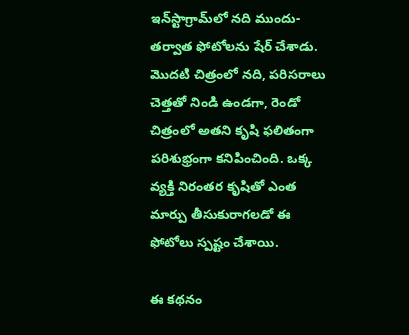ఇన్‌స్టాగ్రామ్‌లో నది ముందు-తర్వాత ఫోటోలను షేర్ చేశాడు. మొదటి చిత్రంలో నది, పరిసరాలు చెత్తతో నిండి ఉండగా, రెండో చిత్రంలో అతని కృషి ఫలితంగా పరిశుభ్రంగా కనిపించింది. ఒక్క వ్యక్తి నిరంతర కృషితో ఎంత మార్పు తీసుకురాగలడో ఈ ఫోటోలు స్పష్టం చేశాయి.

ఈ కథనం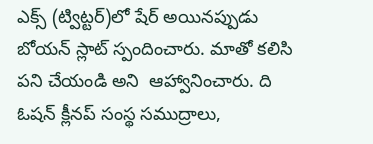ఎక్స్ (ట్విట్టర్)లో షేర్ అయినప్పుడు బోయన్ స్లాట్ స్పందించారు. మాతో కలిసి పని చేయండి అని  ఆహ్వానించారు. ది ఓషన్ క్లీనప్ సంస్థ సముద్రాలు,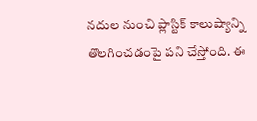నదుల నుంచి ప్లాస్టిక్ కాలుష్యాన్ని తొలగించడంపై పని చేస్తోంది. ఈ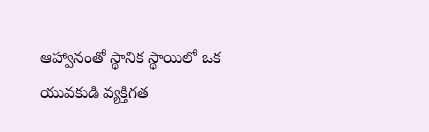ఆహ్వానంతో స్థానిక స్థాయిలో ఒక యువకుడి వ్యక్తిగత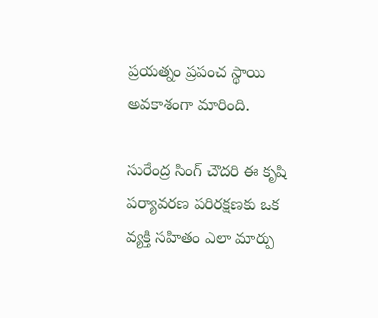ప్రయత్నం ప్రపంచ స్థాయి అవకాశంగా మారింది.

సురేంద్ర సింగ్ చౌదరి ఈ కృషి పర్యావరణ పరిరక్షణకు ఒక వ్యక్తి సహితం ఎలా మార్పు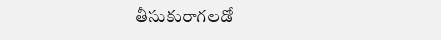తీసుకురాగలడో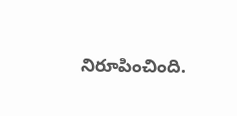నిరూపించింది.